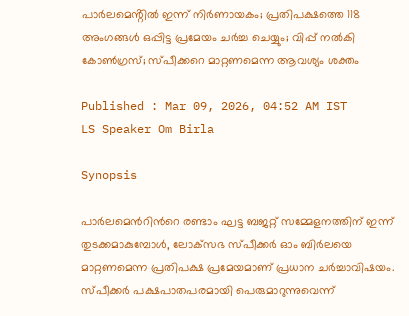പാർലമെൻ്റിൽ ഇന്ന് നിർണായകം; പ്രതിപക്ഷത്തെ 118 അംഗങ്ങൾ ഒപ്പിട്ട പ്രമേയം ചർച്ച ചെയ്യും; വിപ്പ് നൽകി കോൺഗ്രസ്; സ്‌പീക്കറെ മാറ്റണമെന്ന ആവശ്യം ശക്തം

Published : Mar 09, 2026, 04:52 AM IST
LS Speaker Om Birla

Synopsis

പാർലമെന്‍റിന്‍റെ രണ്ടാം ഘട്ട ബജറ്റ് സമ്മേളനത്തിന് ഇന്ന് തുടക്കമാകുമ്പോൾ, ലോക്‌സഭ സ്‌പീക്കര്‍ ഓം ബിര്‍ലയെ മാറ്റണമെന്ന പ്രതിപക്ഷ പ്രമേയമാണ് പ്രധാന ചർച്ചാവിഷയം. സ്പീക്കർ പക്ഷപാതപരമായി പെരുമാറുന്നുവെന്ന്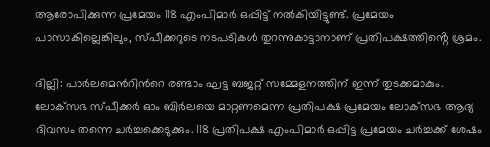ആരോപിക്കുന്ന പ്രമേയം 118 എംപിമാർ ഒപ്പിട്ട് നൽകിയിട്ടുണ്ട്. പ്രമേയം പാസാകില്ലെങ്കിലും, സ്പീക്കറുടെ നടപടികൾ തുറന്നുകാട്ടാനാണ് പ്രതിപക്ഷത്തിൻ്റെ ശ്രമം.

ദില്ലി: പാര്‍ലമെന്‍റിന്‍റെ രണ്ടാം ഘട്ട ബജറ്റ് സമ്മേളനത്തിന് ഇന്ന് തുടക്കമാകും. ലോക്‌സഭ സ്‌പീക്കര്‍ ഓം ബിര്‍ലയെ മാറ്റണമെന്ന പ്രതിപക്ഷ പ്രമേയം ലോക്‌സഭ ആദ്യ ദിവസം തന്നെ ചര്‍ച്ചക്കെടുക്കും. 118 പ്രതിപക്ഷ എംപിമാര്‍ ഒപ്പിട്ട പ്രമേയം ചര്‍ച്ചക്ക് ശേഷം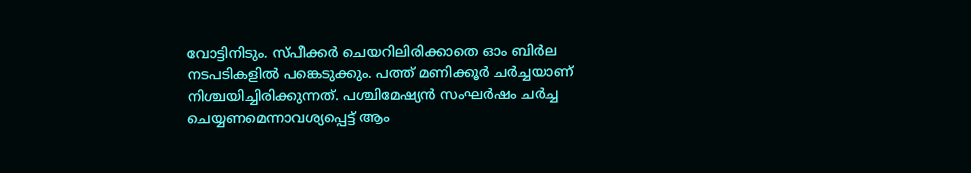വോട്ടിനിടും. സ്പീക്കര്‍ ചെയറിലിരിക്കാതെ ഓം ബിര്‍ല നടപടികളില്‍ പങ്കെടുക്കും. പത്ത് മണിക്കൂര്‍ ചര്‍ച്ചയാണ് നിശ്ചയിച്ചിരിക്കുന്നത്. പശ്ചിമേഷ്യന്‍ സംഘര്‍ഷം ചര്‍ച്ച ചെയ്യണമെന്നാവശ്യപ്പെട്ട് ആം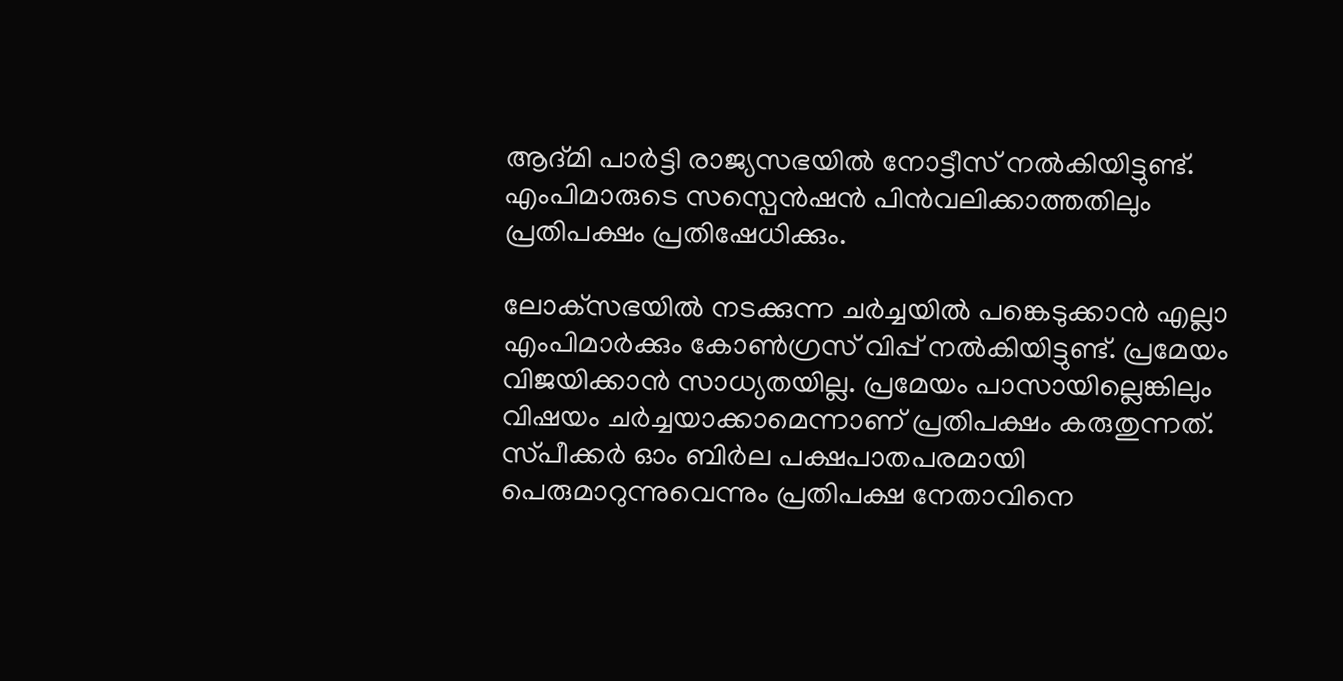ആദ്‌മി പാര്‍ട്ടി രാജ്യസഭയില്‍ നോട്ടീസ് നല്‍കിയിട്ടുണ്ട്. എംപിമാരുടെ സസ്പെന്‍ഷന്‍ പിന്‍വലിക്കാത്തതിലും പ്രതിപക്ഷം പ്രതിഷേധിക്കും.

ലോക്‌സഭയിൽ നടക്കുന്ന ചർച്ചയിൽ പങ്കെടുക്കാൻ എല്ലാ എംപിമാർക്കും കോൺഗ്രസ് വിപ്പ് നൽകിയിട്ടുണ്ട്. പ്രമേയം വിജയിക്കാൻ സാധ്യതയില്ല. പ്രമേയം പാസായില്ലെങ്കിലും വിഷയം ചർച്ചയാക്കാമെന്നാണ് പ്രതിപക്ഷം കരുതുന്നത്. സ്‌പീക്കർ ഓം ബിർല പക്ഷപാതപരമായി പെരുമാറുന്നുവെന്നും പ്രതിപക്ഷ നേതാവിനെ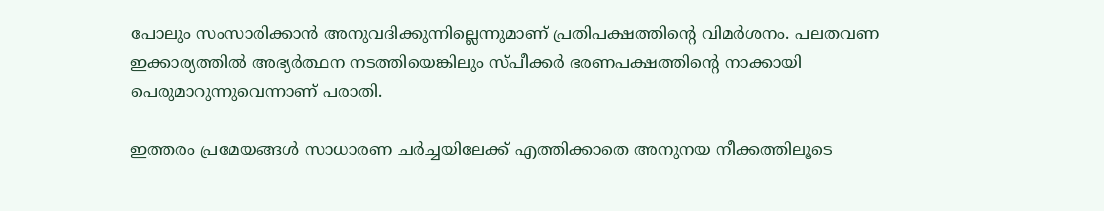പോലും സംസാരിക്കാൻ അനുവദിക്കുന്നില്ലെന്നുമാണ് പ്രതിപക്ഷത്തിൻ്റെ വിമർശനം. പലതവണ ഇക്കാര്യത്തിൽ അഭ്യർത്ഥന നടത്തിയെങ്കിലും സ്‌പീക്കർ ഭരണപക്ഷത്തിൻ്റെ നാക്കായി പെരുമാറുന്നുവെന്നാണ് പരാതി.

ഇത്തരം പ്രമേയങ്ങൾ സാധാരണ ചർച്ചയിലേക്ക് എത്തിക്കാതെ അനുനയ നീക്കത്തിലൂടെ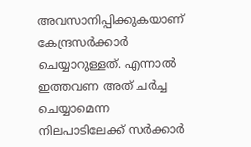അവസാനിപ്പിക്കുകയാണ് കേന്ദ്രസർക്കാർ ചെയ്യാറുള്ളത്. എന്നാൽ ഇത്തവണ അത് ചർച്ച ചെയ്യാമെന്ന നിലപാടിലേക്ക് സർക്കാർ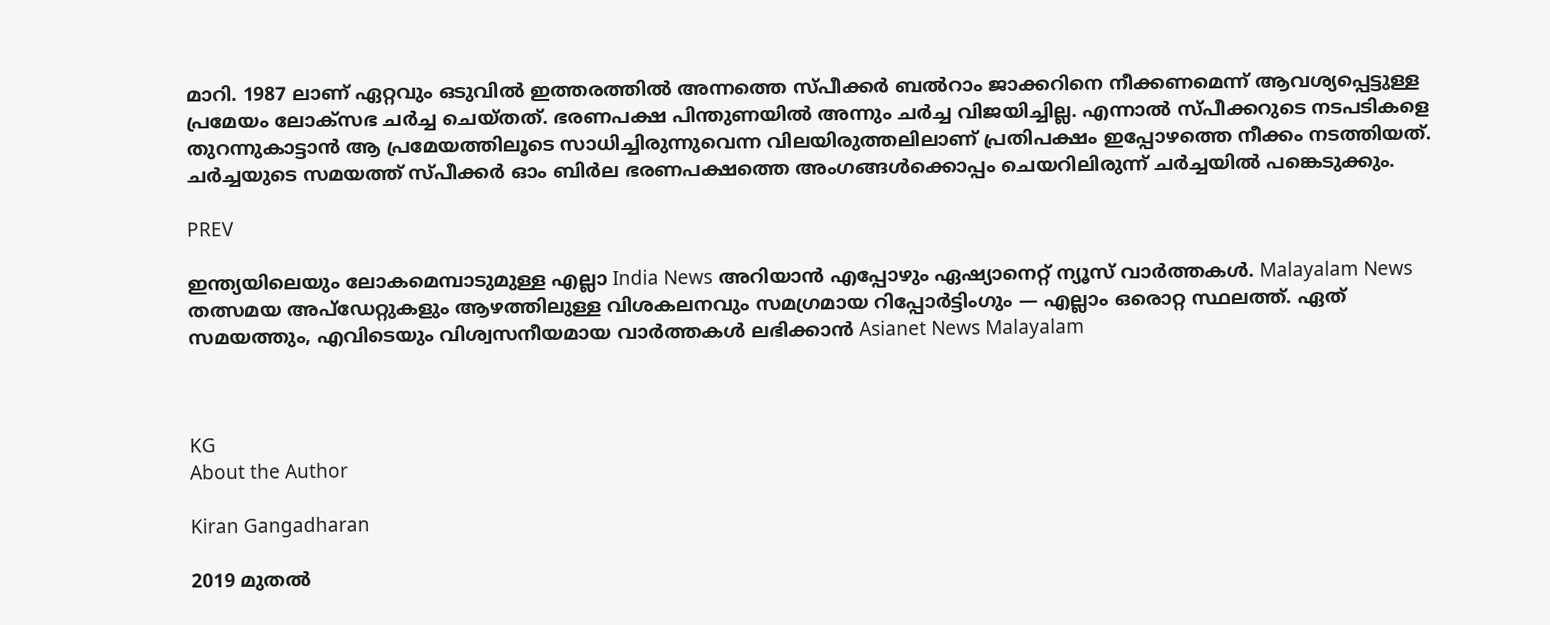മാറി. 1987 ലാണ് ഏറ്റവും ഒടുവിൽ ഇത്തരത്തിൽ അന്നത്തെ സ്പീക്കർ ബൽറാം ജാക്കറിനെ നീക്കണമെന്ന് ആവശ്യപ്പെട്ടുള്ള പ്രമേയം ലോക്‌സഭ ചർച്ച ചെയ്തത്. ഭരണപക്ഷ പിന്തുണയിൽ അന്നും ചർച്ച വിജയിച്ചില്ല. എന്നാൽ സ്‌പീക്കറുടെ നടപടികളെ തുറന്നുകാട്ടാൻ ആ പ്രമേയത്തിലൂടെ സാധിച്ചിരുന്നുവെന്ന വിലയിരുത്തലിലാണ് പ്രതിപക്ഷം ഇപ്പോഴത്തെ നീക്കം നടത്തിയത്. ചർച്ചയുടെ സമയത്ത് സ്‌പീക്കർ ഓം ബിർല ഭരണപക്ഷത്തെ അംഗങ്ങൾക്കൊപ്പം ചെയറിലിരുന്ന് ചർച്ചയിൽ പങ്കെടുക്കും.

PREV

ഇന്ത്യയിലെയും ലോകമെമ്പാടുമുള്ള എല്ലാ India News അറിയാൻ എപ്പോഴും ഏഷ്യാനെറ്റ് ന്യൂസ് വാർത്തകൾ. Malayalam News   തത്സമയ അപ്‌ഡേറ്റുകളും ആഴത്തിലുള്ള വിശകലനവും സമഗ്രമായ റിപ്പോർട്ടിംഗും — എല്ലാം ഒരൊറ്റ സ്ഥലത്ത്. ഏത് സമയത്തും, എവിടെയും വിശ്വസനീയമായ വാർത്തകൾ ലഭിക്കാൻ Asianet News Malayalam



KG
About the Author

Kiran Gangadharan

2019 മുതല്‍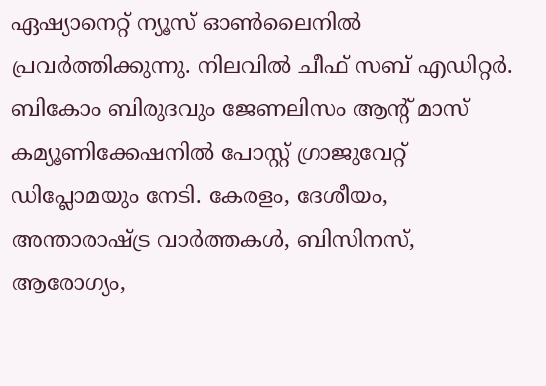ഏഷ്യാനെറ്റ് ന്യൂസ് ഓണ്‍ലൈനില്‍ പ്രവര്‍ത്തിക്കുന്നു. നിലവില്‍ ചീഫ് സബ് എഡിറ്റർ. ബികോം ബിരുദവും ജേണലിസം ആൻ്റ് മാസ് കമ്യൂണിക്കേഷനിൽ പോസ്റ്റ് ഗ്രാജുവേറ്റ് ഡിപ്ലോമയും നേടി. കേരളം, ദേശീയം, അന്താരാഷ്ട്ര വാര്‍ത്തകള്‍, ബിസിനസ്, ആരോഗ്യം,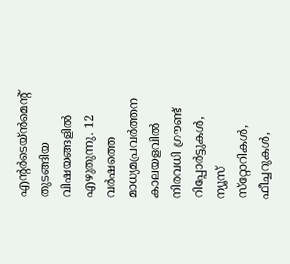എന്റർടെയ്ൻമെൻ്റ് തുടങ്ങിയ വിഷയങ്ങളില്‍ എഴുതുന്നു. 12 വര്‍ഷത്തെ മാധ്യമപ്രവര്‍ത്തന കാലയളവില്‍ നിരവധി ഗ്രൗണ്ട് റിപ്പോര്‍ട്ടുകള്‍, ന്യൂസ് സ്‌റ്റോറികള്‍, ഫീച്ചറുകള്‍,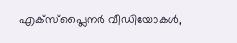എക്‌സ്‌പ്ലൈന‍ർ വീഡിയോകൾ,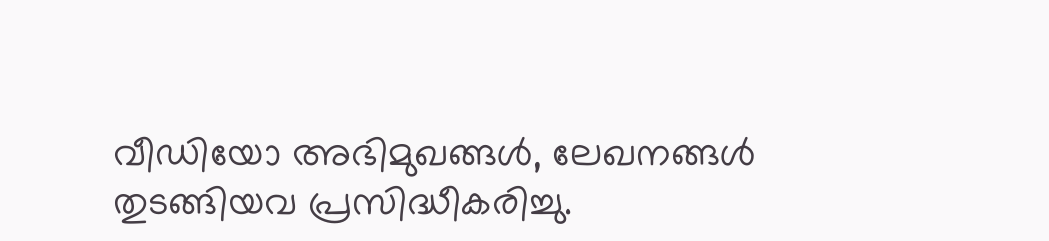വീഡിയോ അഭിമുഖങ്ങള്‍, ലേഖനങ്ങള്‍ തുടങ്ങിയവ പ്രസിദ്ധീകരിച്ചു.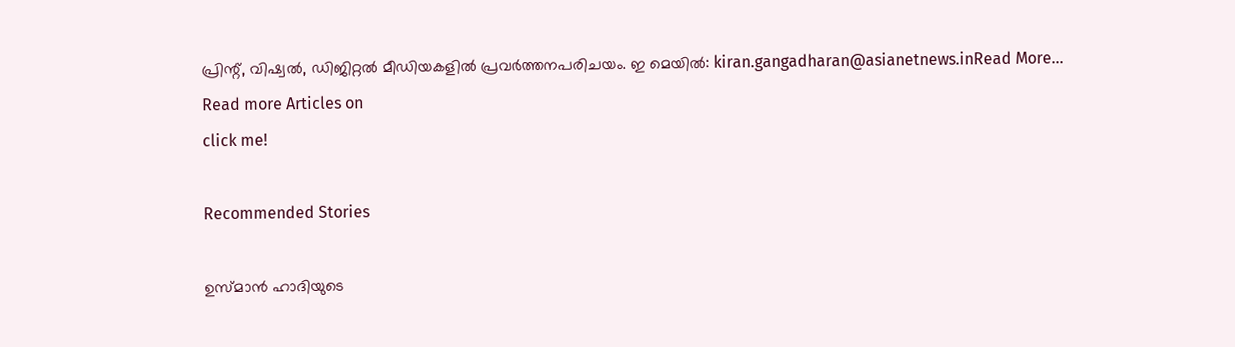പ്രിന്റ്, വിഷ്വല്‍, ഡിജിറ്റല്‍ മീഡിയകളില്‍ പ്രവര്‍ത്തനപരിചയം. ഇ മെയില്‍: kiran.gangadharan@asianetnews.inRead More...
Read more Articles on
click me!

Recommended Stories

ഉസ്മാൻ ഹാദിയുടെ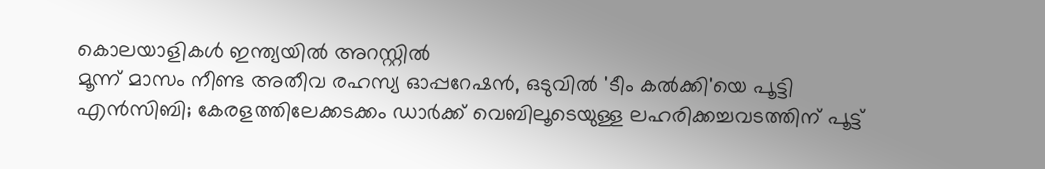കൊലയാളികൾ ഇന്ത്യയിൽ അറസ്റ്റിൽ
മൂന്ന് മാസം നീണ്ട അതീവ രഹസ്യ ഓപ്പറേഷൻ, ഒടുവിൽ 'ടീം കൽക്കി'യെ പൂട്ടി എൻസിബി; കേരളത്തിലേക്കടക്കം ഡാർക്ക് വെബിലൂടെയുള്ള ലഹരിക്കച്ചവടത്തിന് പൂട്ട്